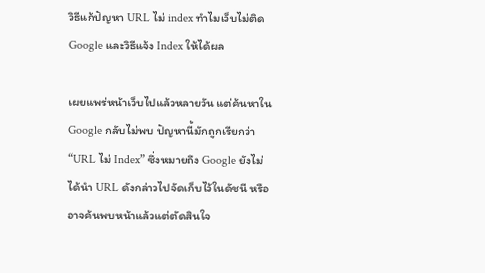วิธีแก้ปัญหา URL ไม่ index ทำไมเว็บไม่ติด Google และวิธีแจ้ง Index ให้ได้ผล

เผยแพร่หน้าเว็บไปแล้วหลายวัน แต่ค้นหาใน Google กลับไม่พบ ปัญหานี้มักถูกเรียกว่า “URL ไม่ Index” ซึ่งหมายถึง Google ยังไม่ได้นำ URL ดังกล่าวไปจัดเก็บไว้ในดัชนี หรืออาจค้นพบหน้าแล้วแต่ตัดสินใจ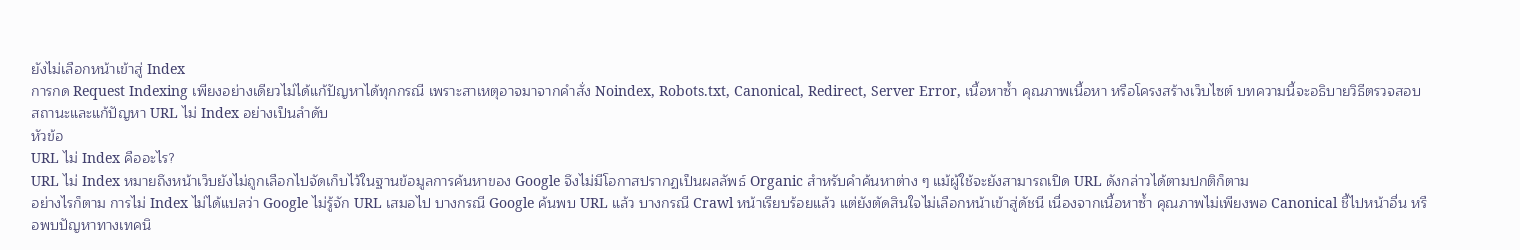ยังไม่เลือกหน้าเข้าสู่ Index
การกด Request Indexing เพียงอย่างเดียวไม่ได้แก้ปัญหาได้ทุกกรณี เพราะสาเหตุอาจมาจากคำสั่ง Noindex, Robots.txt, Canonical, Redirect, Server Error, เนื้อหาซ้ำ คุณภาพเนื้อหา หรือโครงสร้างเว็บไซต์ บทความนี้จะอธิบายวิธีตรวจสอบสถานะและแก้ปัญหา URL ไม่ Index อย่างเป็นลำดับ
หัวข้อ
URL ไม่ Index คืออะไร?
URL ไม่ Index หมายถึงหน้าเว็บยังไม่ถูกเลือกไปจัดเก็บไว้ในฐานข้อมูลการค้นหาของ Google จึงไม่มีโอกาสปรากฏเป็นผลลัพธ์ Organic สำหรับคำค้นหาต่าง ๆ แม้ผู้ใช้จะยังสามารถเปิด URL ดังกล่าวได้ตามปกติก็ตาม
อย่างไรก็ตาม การไม่ Index ไม่ได้แปลว่า Google ไม่รู้จัก URL เสมอไป บางกรณี Google ค้นพบ URL แล้ว บางกรณี Crawl หน้าเรียบร้อยแล้ว แต่ยังตัดสินใจไม่เลือกหน้าเข้าสู่ดัชนี เนื่องจากเนื้อหาซ้ำ คุณภาพไม่เพียงพอ Canonical ชี้ไปหน้าอื่น หรือพบปัญหาทางเทคนิ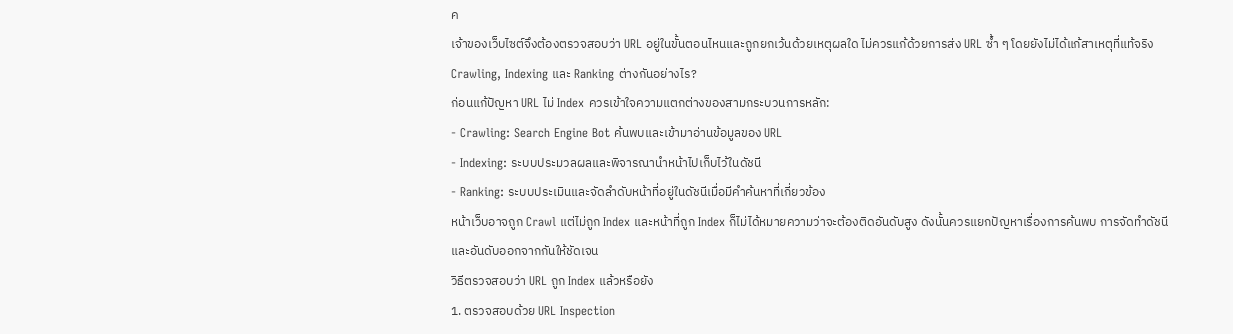ค
เจ้าของเว็บไซต์จึงต้องตรวจสอบว่า URL อยู่ในขั้นตอนไหนและถูกยกเว้นด้วยเหตุผลใด ไม่ควรแก้ด้วยการส่ง URL ซ้ำ ๆ โดยยังไม่ได้แก้สาเหตุที่แท้จริง
Crawling, Indexing และ Ranking ต่างกันอย่างไร?
ก่อนแก้ปัญหา URL ไม่ Index ควรเข้าใจความแตกต่างของสามกระบวนการหลัก:
- Crawling: Search Engine Bot ค้นพบและเข้ามาอ่านข้อมูลของ URL
- Indexing: ระบบประมวลผลและพิจารณานำหน้าไปเก็บไว้ในดัชนี
- Ranking: ระบบประเมินและจัดลำดับหน้าที่อยู่ในดัชนีเมื่อมีคำค้นหาที่เกี่ยวข้อง
หน้าเว็บอาจถูก Crawl แต่ไม่ถูก Index และหน้าที่ถูก Index ก็ไม่ได้หมายความว่าจะต้องติดอันดับสูง ดังนั้นควรแยกปัญหาเรื่องการค้นพบ การจัดทำดัชนี และอันดับออกจากกันให้ชัดเจน
วิธีตรวจสอบว่า URL ถูก Index แล้วหรือยัง
1. ตรวจสอบด้วย URL Inspection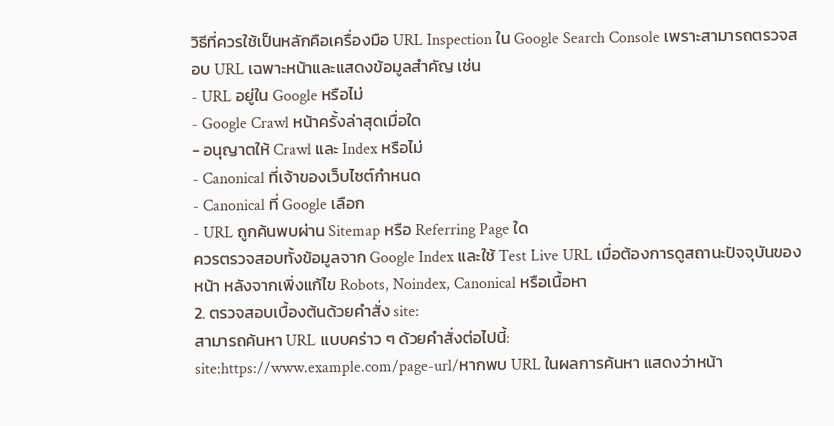วิธีที่ควรใช้เป็นหลักคือเครื่องมือ URL Inspection ใน Google Search Console เพราะสามารถตรวจสอบ URL เฉพาะหน้าและแสดงข้อมูลสำคัญ เช่น
- URL อยู่ใน Google หรือไม่
- Google Crawl หน้าครั้งล่าสุดเมื่อใด
- อนุญาตให้ Crawl และ Index หรือไม่
- Canonical ที่เจ้าของเว็บไซต์กำหนด
- Canonical ที่ Google เลือก
- URL ถูกค้นพบผ่าน Sitemap หรือ Referring Page ใด
ควรตรวจสอบทั้งข้อมูลจาก Google Index และใช้ Test Live URL เมื่อต้องการดูสถานะปัจจุบันของหน้า หลังจากเพิ่งแก้ไข Robots, Noindex, Canonical หรือเนื้อหา
2. ตรวจสอบเบื้องต้นด้วยคำสั่ง site:
สามารถค้นหา URL แบบคร่าว ๆ ด้วยคำสั่งต่อไปนี้:
site:https://www.example.com/page-url/หากพบ URL ในผลการค้นหา แสดงว่าหน้า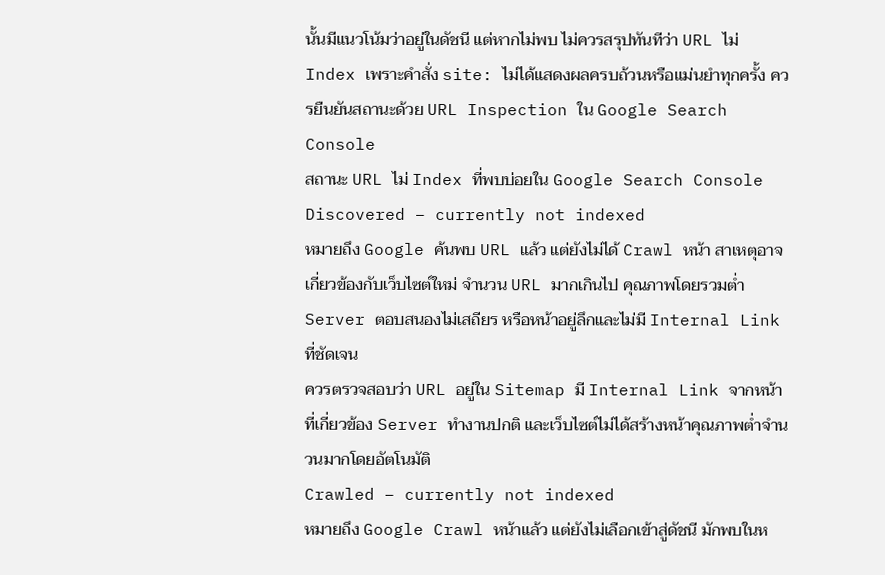นั้นมีแนวโน้มว่าอยู่ในดัชนี แต่หากไม่พบ ไม่ควรสรุปทันทีว่า URL ไม่ Index เพราะคำสั่ง site: ไม่ได้แสดงผลครบถ้วนหรือแม่นยำทุกครั้ง ควรยืนยันสถานะด้วย URL Inspection ใน Google Search Console
สถานะ URL ไม่ Index ที่พบบ่อยใน Google Search Console
Discovered – currently not indexed
หมายถึง Google ค้นพบ URL แล้ว แต่ยังไม่ได้ Crawl หน้า สาเหตุอาจเกี่ยวข้องกับเว็บไซต์ใหม่ จำนวน URL มากเกินไป คุณภาพโดยรวมต่ำ Server ตอบสนองไม่เสถียร หรือหน้าอยู่ลึกและไม่มี Internal Link ที่ชัดเจน
ควรตรวจสอบว่า URL อยู่ใน Sitemap มี Internal Link จากหน้าที่เกี่ยวข้อง Server ทำงานปกติ และเว็บไซต์ไม่ได้สร้างหน้าคุณภาพต่ำจำนวนมากโดยอัตโนมัติ
Crawled – currently not indexed
หมายถึง Google Crawl หน้าแล้ว แต่ยังไม่เลือกเข้าสู่ดัชนี มักพบในห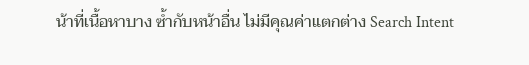น้าที่เนื้อหาบาง ซ้ำกับหน้าอื่น ไม่มีคุณค่าแตกต่าง Search Intent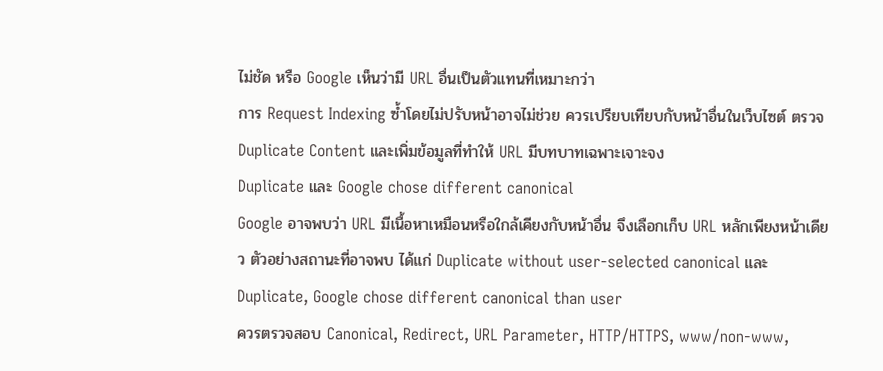ไม่ชัด หรือ Google เห็นว่ามี URL อื่นเป็นตัวแทนที่เหมาะกว่า
การ Request Indexing ซ้ำโดยไม่ปรับหน้าอาจไม่ช่วย ควรเปรียบเทียบกับหน้าอื่นในเว็บไซต์ ตรวจ Duplicate Content และเพิ่มข้อมูลที่ทำให้ URL มีบทบาทเฉพาะเจาะจง
Duplicate และ Google chose different canonical
Google อาจพบว่า URL มีเนื้อหาเหมือนหรือใกล้เคียงกับหน้าอื่น จึงเลือกเก็บ URL หลักเพียงหน้าเดียว ตัวอย่างสถานะที่อาจพบ ได้แก่ Duplicate without user-selected canonical และ Duplicate, Google chose different canonical than user
ควรตรวจสอบ Canonical, Redirect, URL Parameter, HTTP/HTTPS, www/non-www,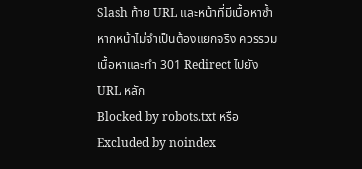Slash ท้าย URL และหน้าที่มีเนื้อหาซ้ำ หากหน้าไม่จำเป็นต้องแยกจริง ควรรวมเนื้อหาและทำ 301 Redirect ไปยัง URL หลัก
Blocked by robots.txt หรือ Excluded by noindex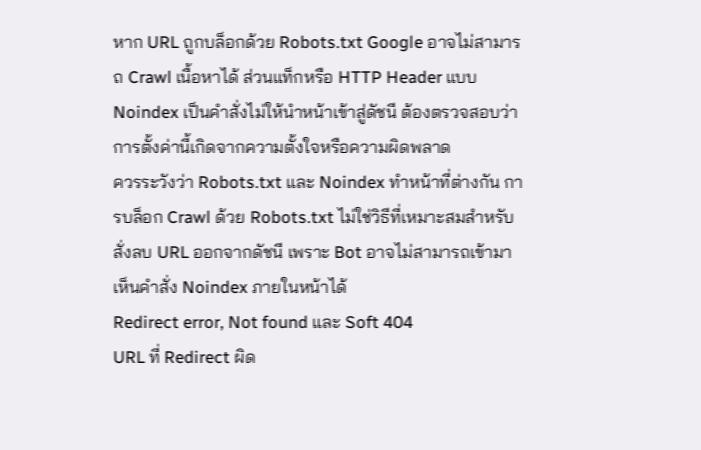หาก URL ถูกบล็อกด้วย Robots.txt Google อาจไม่สามารถ Crawl เนื้อหาได้ ส่วนแท็กหรือ HTTP Header แบบ Noindex เป็นคำสั่งไม่ให้นำหน้าเข้าสู่ดัชนี ต้องตรวจสอบว่าการตั้งค่านี้เกิดจากความตั้งใจหรือความผิดพลาด
ควรระวังว่า Robots.txt และ Noindex ทำหน้าที่ต่างกัน การบล็อก Crawl ด้วย Robots.txt ไม่ใช่วิธีที่เหมาะสมสำหรับสั่งลบ URL ออกจากดัชนี เพราะ Bot อาจไม่สามารถเข้ามาเห็นคำสั่ง Noindex ภายในหน้าได้
Redirect error, Not found และ Soft 404
URL ที่ Redirect ผิด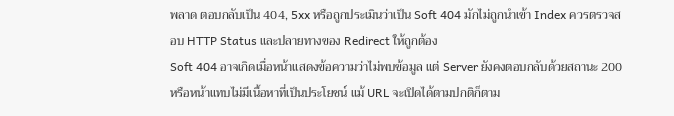พลาด ตอบกลับเป็น 404, 5xx หรือถูกประเมินว่าเป็น Soft 404 มักไม่ถูกนำเข้า Index ควรตรวจสอบ HTTP Status และปลายทางของ Redirect ให้ถูกต้อง
Soft 404 อาจเกิดเมื่อหน้าแสดงข้อความว่าไม่พบข้อมูล แต่ Server ยังคงตอบกลับด้วยสถานะ 200 หรือหน้าแทบไม่มีเนื้อหาที่เป็นประโยชน์ แม้ URL จะเปิดได้ตามปกติก็ตาม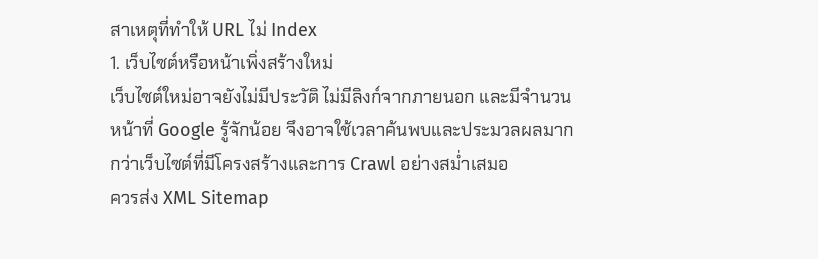สาเหตุที่ทำให้ URL ไม่ Index
1. เว็บไซต์หรือหน้าเพิ่งสร้างใหม่
เว็บไซต์ใหม่อาจยังไม่มีประวัติ ไม่มีลิงก์จากภายนอก และมีจำนวนหน้าที่ Google รู้จักน้อย จึงอาจใช้เวลาค้นพบและประมวลผลมากกว่าเว็บไซต์ที่มีโครงสร้างและการ Crawl อย่างสม่ำเสมอ
ควรส่ง XML Sitemap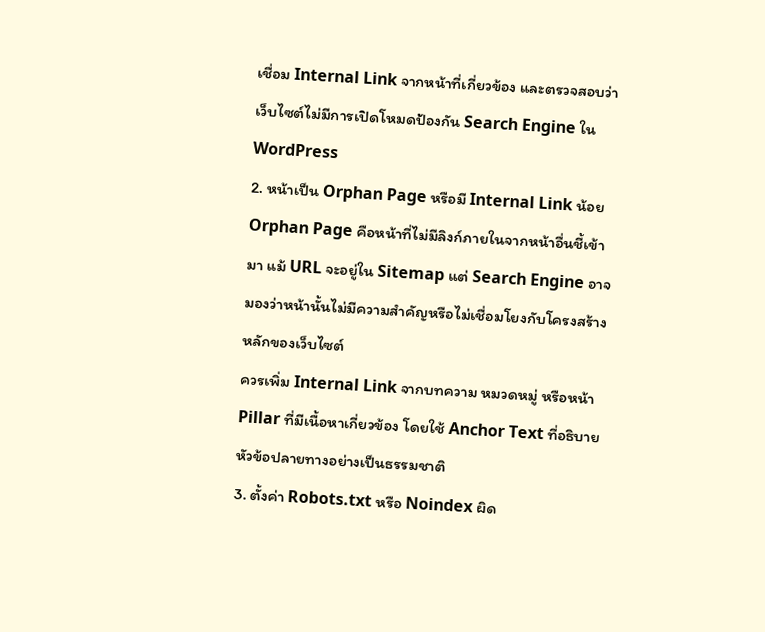เชื่อม Internal Link จากหน้าที่เกี่ยวข้อง และตรวจสอบว่าเว็บไซต์ไม่มีการเปิดโหมดป้องกัน Search Engine ใน WordPress
2. หน้าเป็น Orphan Page หรือมี Internal Link น้อย
Orphan Page คือหน้าที่ไม่มีลิงก์ภายในจากหน้าอื่นชี้เข้ามา แม้ URL จะอยู่ใน Sitemap แต่ Search Engine อาจมองว่าหน้านั้นไม่มีความสำคัญหรือไม่เชื่อมโยงกับโครงสร้างหลักของเว็บไซต์
ควรเพิ่ม Internal Link จากบทความ หมวดหมู่ หรือหน้า Pillar ที่มีเนื้อหาเกี่ยวข้อง โดยใช้ Anchor Text ที่อธิบายหัวข้อปลายทางอย่างเป็นธรรมชาติ
3. ตั้งค่า Robots.txt หรือ Noindex ผิด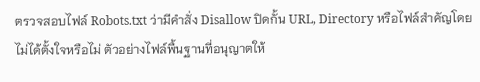ตรวจสอบไฟล์ Robots.txt ว่ามีคำสั่ง Disallow ปิดกั้น URL, Directory หรือไฟล์สำคัญโดยไม่ได้ตั้งใจหรือไม่ ตัวอย่างไฟล์พื้นฐานที่อนุญาตให้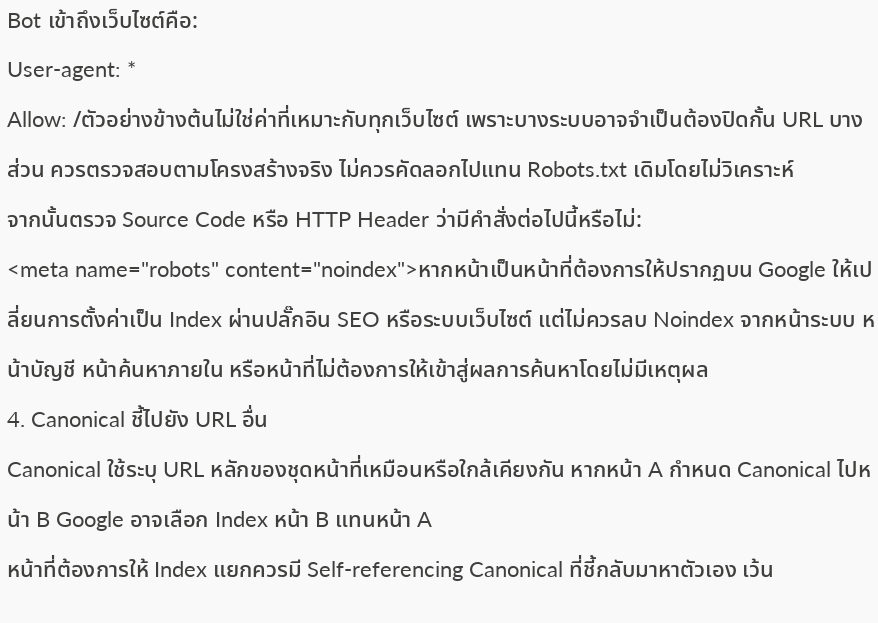Bot เข้าถึงเว็บไซต์คือ:
User-agent: *
Allow: /ตัวอย่างข้างต้นไม่ใช่ค่าที่เหมาะกับทุกเว็บไซต์ เพราะบางระบบอาจจำเป็นต้องปิดกั้น URL บางส่วน ควรตรวจสอบตามโครงสร้างจริง ไม่ควรคัดลอกไปแทน Robots.txt เดิมโดยไม่วิเคราะห์
จากนั้นตรวจ Source Code หรือ HTTP Header ว่ามีคำสั่งต่อไปนี้หรือไม่:
<meta name="robots" content="noindex">หากหน้าเป็นหน้าที่ต้องการให้ปรากฏบน Google ให้เปลี่ยนการตั้งค่าเป็น Index ผ่านปลั๊กอิน SEO หรือระบบเว็บไซต์ แต่ไม่ควรลบ Noindex จากหน้าระบบ หน้าบัญชี หน้าค้นหาภายใน หรือหน้าที่ไม่ต้องการให้เข้าสู่ผลการค้นหาโดยไม่มีเหตุผล
4. Canonical ชี้ไปยัง URL อื่น
Canonical ใช้ระบุ URL หลักของชุดหน้าที่เหมือนหรือใกล้เคียงกัน หากหน้า A กำหนด Canonical ไปหน้า B Google อาจเลือก Index หน้า B แทนหน้า A
หน้าที่ต้องการให้ Index แยกควรมี Self-referencing Canonical ที่ชี้กลับมาหาตัวเอง เว้น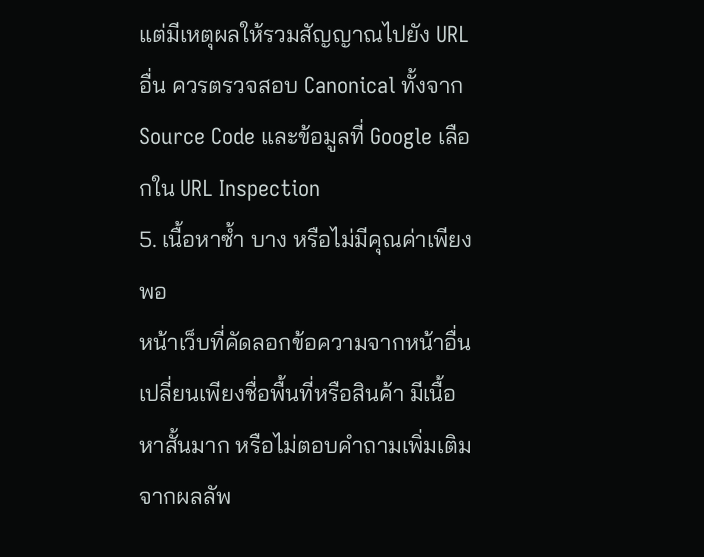แต่มีเหตุผลให้รวมสัญญาณไปยัง URL อื่น ควรตรวจสอบ Canonical ทั้งจาก Source Code และข้อมูลที่ Google เลือกใน URL Inspection
5. เนื้อหาซ้ำ บาง หรือไม่มีคุณค่าเพียงพอ
หน้าเว็บที่คัดลอกข้อความจากหน้าอื่น เปลี่ยนเพียงชื่อพื้นที่หรือสินค้า มีเนื้อหาสั้นมาก หรือไม่ตอบคำถามเพิ่มเติมจากผลลัพ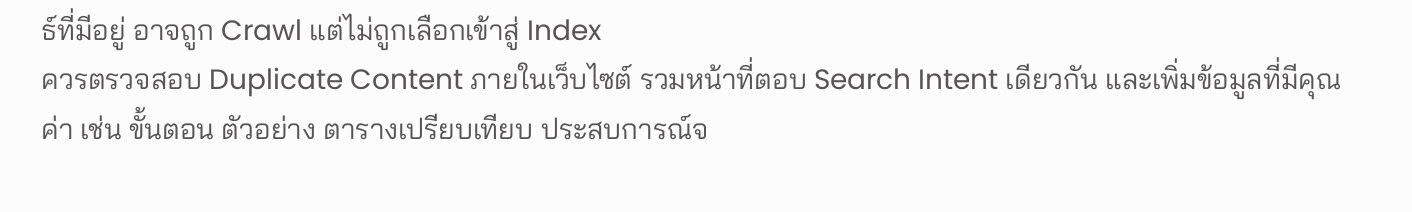ธ์ที่มีอยู่ อาจถูก Crawl แต่ไม่ถูกเลือกเข้าสู่ Index
ควรตรวจสอบ Duplicate Content ภายในเว็บไซต์ รวมหน้าที่ตอบ Search Intent เดียวกัน และเพิ่มข้อมูลที่มีคุณค่า เช่น ขั้นตอน ตัวอย่าง ตารางเปรียบเทียบ ประสบการณ์จ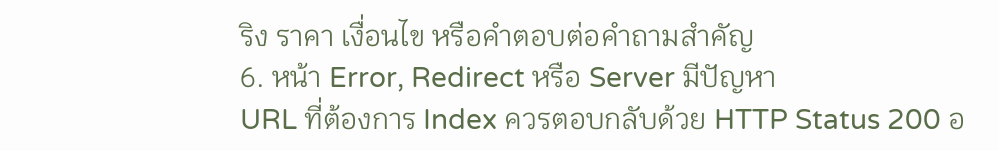ริง ราคา เงื่อนไข หรือคำตอบต่อคำถามสำคัญ
6. หน้า Error, Redirect หรือ Server มีปัญหา
URL ที่ต้องการ Index ควรตอบกลับด้วย HTTP Status 200 อ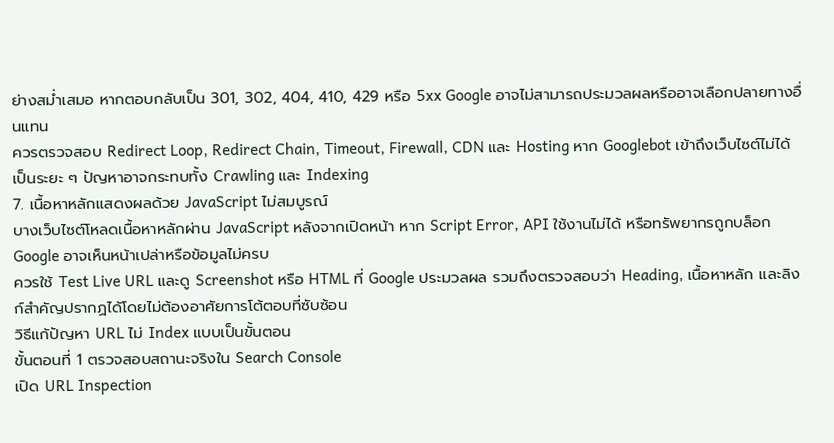ย่างสม่ำเสมอ หากตอบกลับเป็น 301, 302, 404, 410, 429 หรือ 5xx Google อาจไม่สามารถประมวลผลหรืออาจเลือกปลายทางอื่นแทน
ควรตรวจสอบ Redirect Loop, Redirect Chain, Timeout, Firewall, CDN และ Hosting หาก Googlebot เข้าถึงเว็บไซต์ไม่ได้เป็นระยะ ๆ ปัญหาอาจกระทบทั้ง Crawling และ Indexing
7. เนื้อหาหลักแสดงผลด้วย JavaScript ไม่สมบูรณ์
บางเว็บไซต์โหลดเนื้อหาหลักผ่าน JavaScript หลังจากเปิดหน้า หาก Script Error, API ใช้งานไม่ได้ หรือทรัพยากรถูกบล็อก Google อาจเห็นหน้าเปล่าหรือข้อมูลไม่ครบ
ควรใช้ Test Live URL และดู Screenshot หรือ HTML ที่ Google ประมวลผล รวมถึงตรวจสอบว่า Heading, เนื้อหาหลัก และลิงก์สำคัญปรากฏได้โดยไม่ต้องอาศัยการโต้ตอบที่ซับซ้อน
วิธีแก้ปัญหา URL ไม่ Index แบบเป็นขั้นตอน
ขั้นตอนที่ 1 ตรวจสอบสถานะจริงใน Search Console
เปิด URL Inspection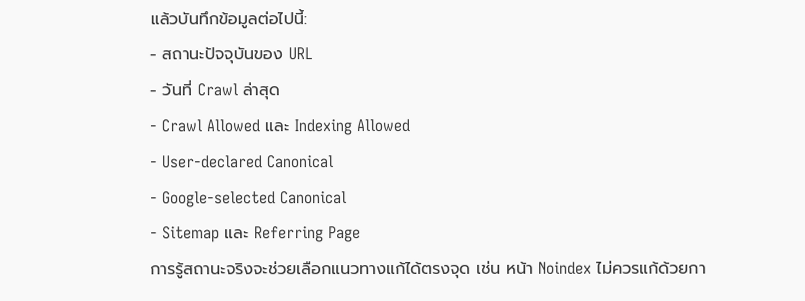แล้วบันทึกข้อมูลต่อไปนี้:
- สถานะปัจจุบันของ URL
- วันที่ Crawl ล่าสุด
- Crawl Allowed และ Indexing Allowed
- User-declared Canonical
- Google-selected Canonical
- Sitemap และ Referring Page
การรู้สถานะจริงจะช่วยเลือกแนวทางแก้ได้ตรงจุด เช่น หน้า Noindex ไม่ควรแก้ด้วยกา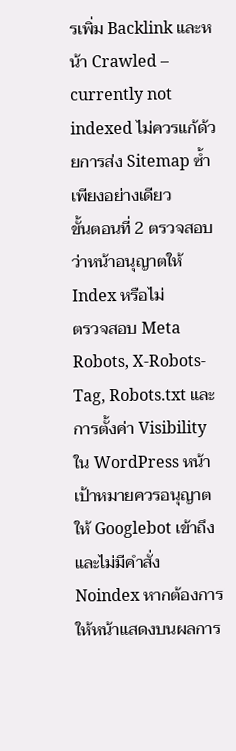รเพิ่ม Backlink และหน้า Crawled – currently not indexed ไม่ควรแก้ด้วยการส่ง Sitemap ซ้ำเพียงอย่างเดียว
ขั้นตอนที่ 2 ตรวจสอบว่าหน้าอนุญาตให้ Index หรือไม่
ตรวจสอบ Meta Robots, X-Robots-Tag, Robots.txt และการตั้งค่า Visibility ใน WordPress หน้าเป้าหมายควรอนุญาตให้ Googlebot เข้าถึงและไม่มีคำสั่ง Noindex หากต้องการให้หน้าแสดงบนผลการ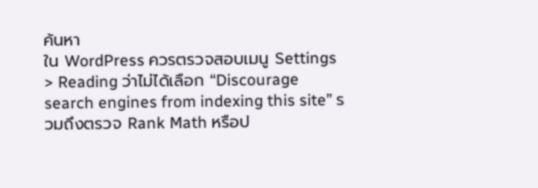ค้นหา
ใน WordPress ควรตรวจสอบเมนู Settings > Reading ว่าไม่ได้เลือก “Discourage search engines from indexing this site” รวมถึงตรวจ Rank Math หรือป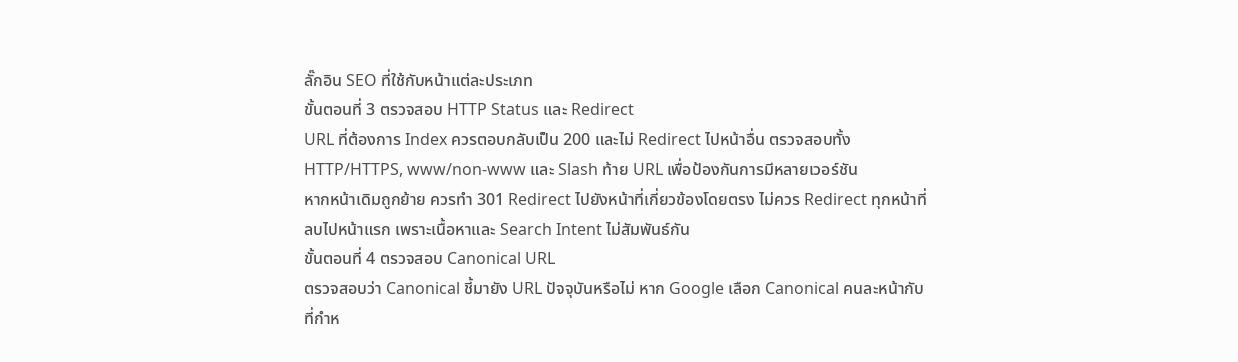ลั๊กอิน SEO ที่ใช้กับหน้าแต่ละประเภท
ขั้นตอนที่ 3 ตรวจสอบ HTTP Status และ Redirect
URL ที่ต้องการ Index ควรตอบกลับเป็น 200 และไม่ Redirect ไปหน้าอื่น ตรวจสอบทั้ง HTTP/HTTPS, www/non-www และ Slash ท้าย URL เพื่อป้องกันการมีหลายเวอร์ชัน
หากหน้าเดิมถูกย้าย ควรทำ 301 Redirect ไปยังหน้าที่เกี่ยวข้องโดยตรง ไม่ควร Redirect ทุกหน้าที่ลบไปหน้าแรก เพราะเนื้อหาและ Search Intent ไม่สัมพันธ์กัน
ขั้นตอนที่ 4 ตรวจสอบ Canonical URL
ตรวจสอบว่า Canonical ชี้มายัง URL ปัจจุบันหรือไม่ หาก Google เลือก Canonical คนละหน้ากับที่กำห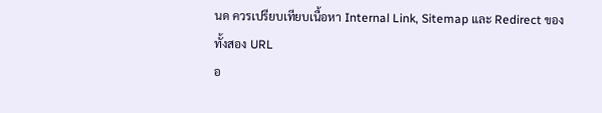นด ควรเปรียบเทียบเนื้อหา Internal Link, Sitemap และ Redirect ของทั้งสอง URL
อ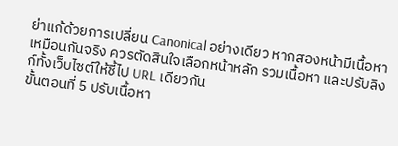ย่าแก้ด้วยการเปลี่ยน Canonical อย่างเดียว หากสองหน้ามีเนื้อหาเหมือนกันจริง ควรตัดสินใจเลือกหน้าหลัก รวมเนื้อหา และปรับลิงก์ทั้งเว็บไซต์ให้ชี้ไป URL เดียวกัน
ขั้นตอนที่ 5 ปรับเนื้อหา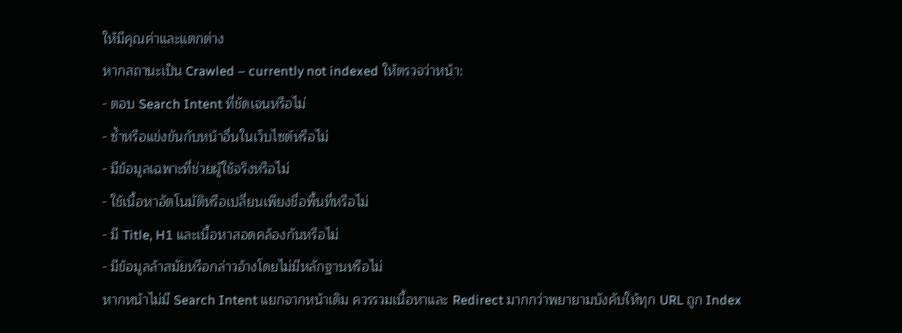ให้มีคุณค่าและแตกต่าง
หากสถานะเป็น Crawled – currently not indexed ให้ตรวจว่าหน้า:
- ตอบ Search Intent ที่ชัดเจนหรือไม่
- ซ้ำหรือแข่งขันกับหน้าอื่นในเว็บไซต์หรือไม่
- มีข้อมูลเฉพาะที่ช่วยผู้ใช้จริงหรือไม่
- ใช้เนื้อหาอัตโนมัติหรือเปลี่ยนเพียงชื่อพื้นที่หรือไม่
- มี Title, H1 และเนื้อหาสอดคล้องกันหรือไม่
- มีข้อมูลล้าสมัยหรือกล่าวอ้างโดยไม่มีหลักฐานหรือไม่
หากหน้าไม่มี Search Intent แยกจากหน้าเดิม ควรรวมเนื้อหาและ Redirect มากกว่าพยายามบังคับให้ทุก URL ถูก Index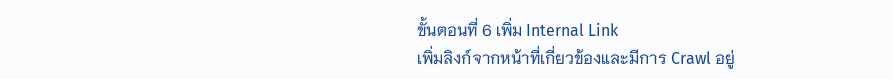ขั้นตอนที่ 6 เพิ่ม Internal Link
เพิ่มลิงก์จากหน้าที่เกี่ยวข้องและมีการ Crawl อยู่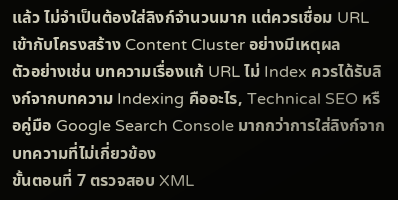แล้ว ไม่จำเป็นต้องใส่ลิงก์จำนวนมาก แต่ควรเชื่อม URL เข้ากับโครงสร้าง Content Cluster อย่างมีเหตุผล
ตัวอย่างเช่น บทความเรื่องแก้ URL ไม่ Index ควรได้รับลิงก์จากบทความ Indexing คืออะไร, Technical SEO หรือคู่มือ Google Search Console มากกว่าการใส่ลิงก์จากบทความที่ไม่เกี่ยวข้อง
ขั้นตอนที่ 7 ตรวจสอบ XML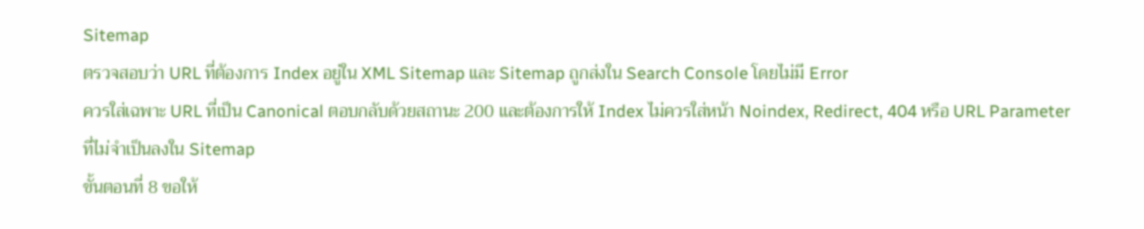Sitemap
ตรวจสอบว่า URL ที่ต้องการ Index อยู่ใน XML Sitemap และ Sitemap ถูกส่งใน Search Console โดยไม่มี Error
ควรใส่เฉพาะ URL ที่เป็น Canonical ตอบกลับด้วยสถานะ 200 และต้องการให้ Index ไม่ควรใส่หน้า Noindex, Redirect, 404 หรือ URL Parameter ที่ไม่จำเป็นลงใน Sitemap
ขั้นตอนที่ 8 ขอให้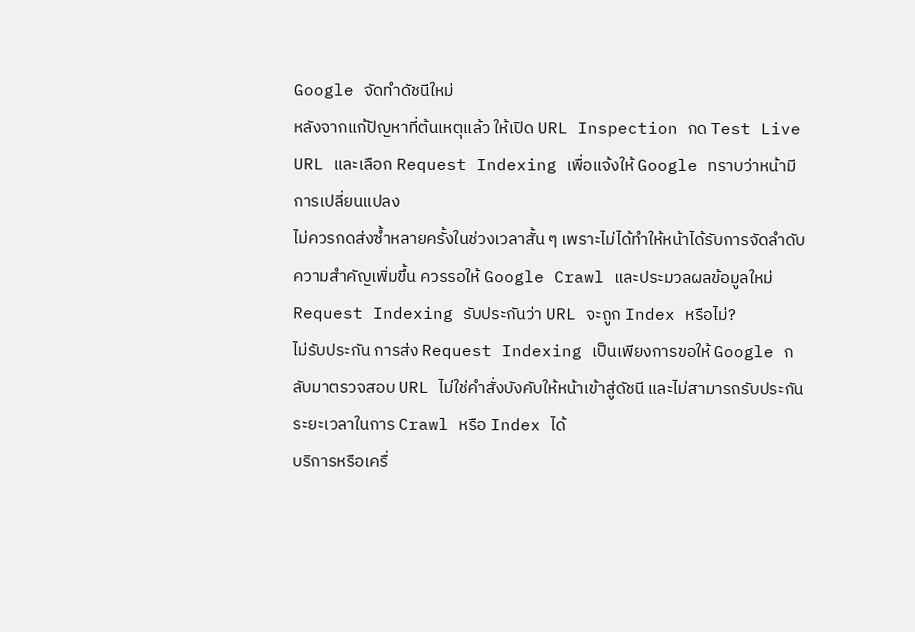Google จัดทำดัชนีใหม่
หลังจากแก้ปัญหาที่ต้นเหตุแล้ว ให้เปิด URL Inspection กด Test Live URL และเลือก Request Indexing เพื่อแจ้งให้ Google ทราบว่าหน้ามีการเปลี่ยนแปลง
ไม่ควรกดส่งซ้ำหลายครั้งในช่วงเวลาสั้น ๆ เพราะไม่ได้ทำให้หน้าได้รับการจัดลำดับความสำคัญเพิ่มขึ้น ควรรอให้ Google Crawl และประมวลผลข้อมูลใหม่
Request Indexing รับประกันว่า URL จะถูก Index หรือไม่?
ไม่รับประกัน การส่ง Request Indexing เป็นเพียงการขอให้ Google กลับมาตรวจสอบ URL ไม่ใช่คำสั่งบังคับให้หน้าเข้าสู่ดัชนี และไม่สามารถรับประกันระยะเวลาในการ Crawl หรือ Index ได้
บริการหรือเครื่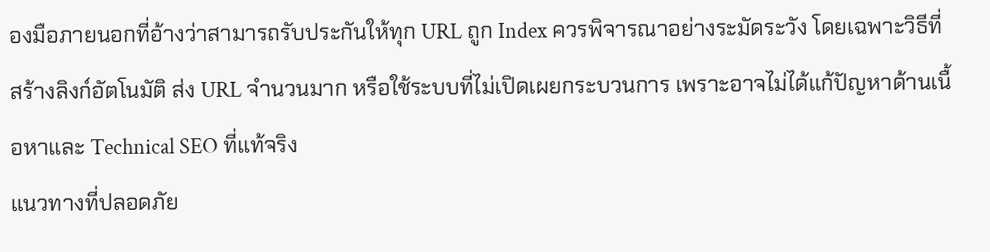องมือภายนอกที่อ้างว่าสามารถรับประกันให้ทุก URL ถูก Index ควรพิจารณาอย่างระมัดระวัง โดยเฉพาะวิธีที่สร้างลิงก์อัตโนมัติ ส่ง URL จำนวนมาก หรือใช้ระบบที่ไม่เปิดเผยกระบวนการ เพราะอาจไม่ได้แก้ปัญหาด้านเนื้อหาและ Technical SEO ที่แท้จริง
แนวทางที่ปลอดภัย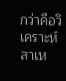กว่าคือวิเคราะห์สาเห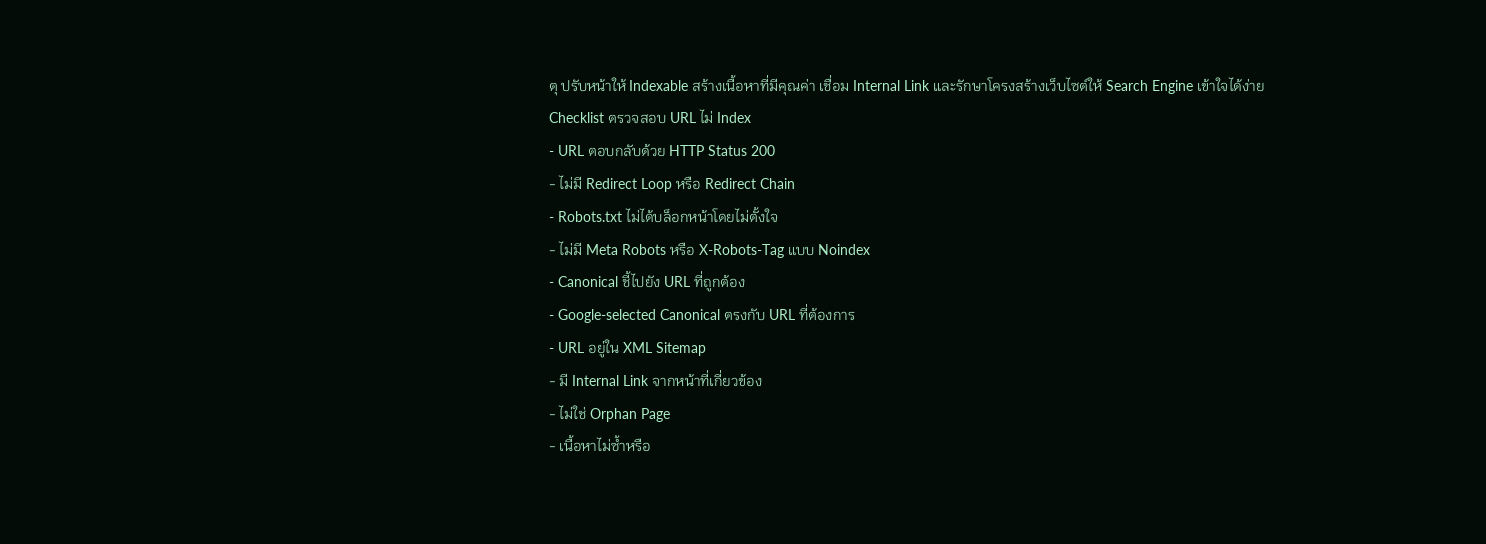ตุ ปรับหน้าให้ Indexable สร้างเนื้อหาที่มีคุณค่า เชื่อม Internal Link และรักษาโครงสร้างเว็บไซต์ให้ Search Engine เข้าใจได้ง่าย
Checklist ตรวจสอบ URL ไม่ Index
- URL ตอบกลับด้วย HTTP Status 200
- ไม่มี Redirect Loop หรือ Redirect Chain
- Robots.txt ไม่ได้บล็อกหน้าโดยไม่ตั้งใจ
- ไม่มี Meta Robots หรือ X-Robots-Tag แบบ Noindex
- Canonical ชี้ไปยัง URL ที่ถูกต้อง
- Google-selected Canonical ตรงกับ URL ที่ต้องการ
- URL อยู่ใน XML Sitemap
- มี Internal Link จากหน้าที่เกี่ยวข้อง
- ไม่ใช่ Orphan Page
- เนื้อหาไม่ซ้ำหรือ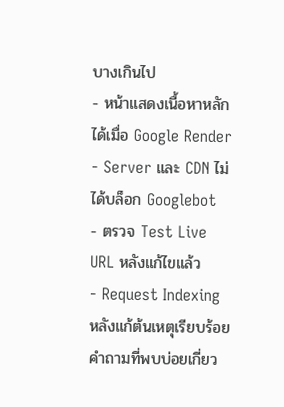บางเกินไป
- หน้าแสดงเนื้อหาหลักได้เมื่อ Google Render
- Server และ CDN ไม่ได้บล็อก Googlebot
- ตรวจ Test Live URL หลังแก้ไขแล้ว
- Request Indexing หลังแก้ต้นเหตุเรียบร้อย
คำถามที่พบบ่อยเกี่ยว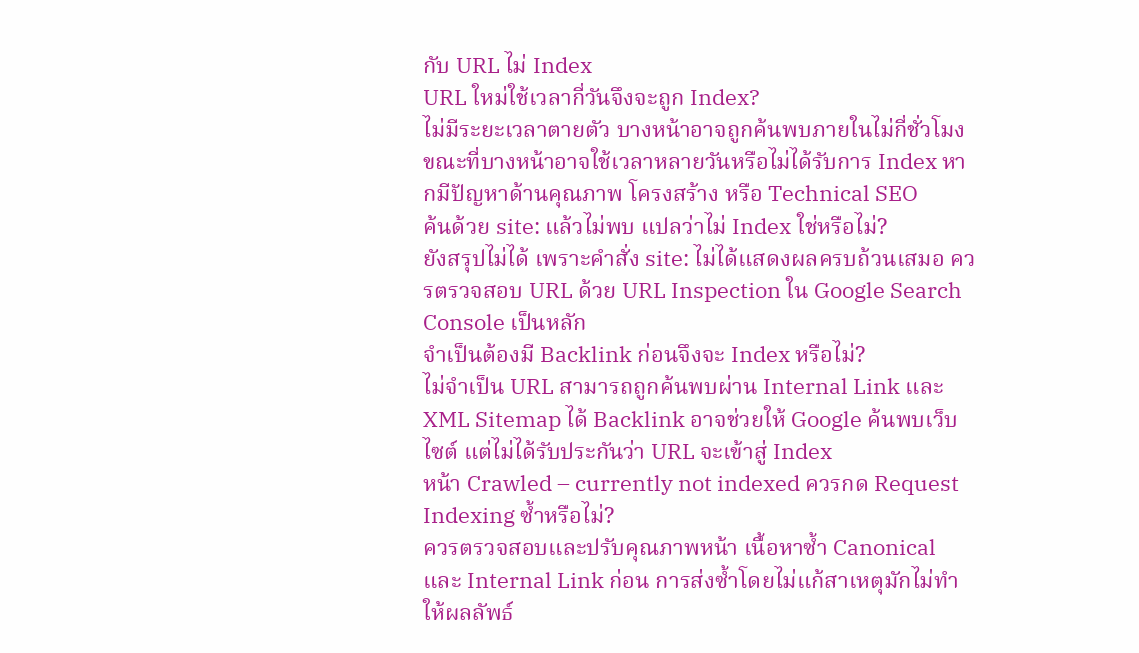กับ URL ไม่ Index
URL ใหม่ใช้เวลากี่วันจึงจะถูก Index?
ไม่มีระยะเวลาตายตัว บางหน้าอาจถูกค้นพบภายในไม่กี่ชั่วโมง ขณะที่บางหน้าอาจใช้เวลาหลายวันหรือไม่ได้รับการ Index หากมีปัญหาด้านคุณภาพ โครงสร้าง หรือ Technical SEO
ค้นด้วย site: แล้วไม่พบ แปลว่าไม่ Index ใช่หรือไม่?
ยังสรุปไม่ได้ เพราะคำสั่ง site: ไม่ได้แสดงผลครบถ้วนเสมอ ควรตรวจสอบ URL ด้วย URL Inspection ใน Google Search Console เป็นหลัก
จำเป็นต้องมี Backlink ก่อนจึงจะ Index หรือไม่?
ไม่จำเป็น URL สามารถถูกค้นพบผ่าน Internal Link และ XML Sitemap ได้ Backlink อาจช่วยให้ Google ค้นพบเว็บไซต์ แต่ไม่ได้รับประกันว่า URL จะเข้าสู่ Index
หน้า Crawled – currently not indexed ควรกด Request Indexing ซ้ำหรือไม่?
ควรตรวจสอบและปรับคุณภาพหน้า เนื้อหาซ้ำ Canonical และ Internal Link ก่อน การส่งซ้ำโดยไม่แก้สาเหตุมักไม่ทำให้ผลลัพธ์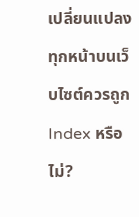เปลี่ยนแปลง
ทุกหน้าบนเว็บไซต์ควรถูก Index หรือไม่?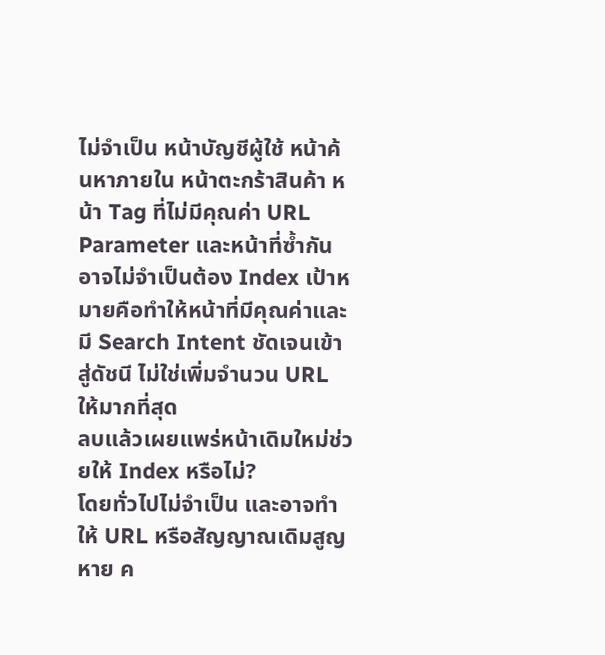ไม่จำเป็น หน้าบัญชีผู้ใช้ หน้าค้นหาภายใน หน้าตะกร้าสินค้า หน้า Tag ที่ไม่มีคุณค่า URL Parameter และหน้าที่ซ้ำกันอาจไม่จำเป็นต้อง Index เป้าหมายคือทำให้หน้าที่มีคุณค่าและมี Search Intent ชัดเจนเข้าสู่ดัชนี ไม่ใช่เพิ่มจำนวน URL ให้มากที่สุด
ลบแล้วเผยแพร่หน้าเดิมใหม่ช่วยให้ Index หรือไม่?
โดยทั่วไปไม่จำเป็น และอาจทำให้ URL หรือสัญญาณเดิมสูญหาย ค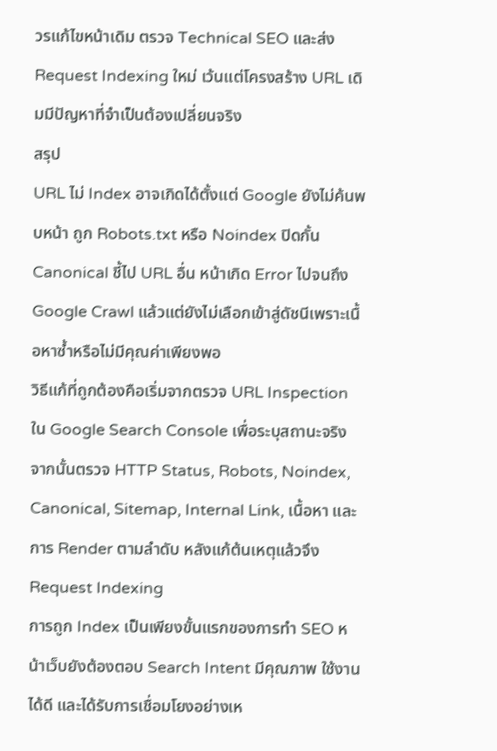วรแก้ไขหน้าเดิม ตรวจ Technical SEO และส่ง Request Indexing ใหม่ เว้นแต่โครงสร้าง URL เดิมมีปัญหาที่จำเป็นต้องเปลี่ยนจริง
สรุป
URL ไม่ Index อาจเกิดได้ตั้งแต่ Google ยังไม่ค้นพบหน้า ถูก Robots.txt หรือ Noindex ปิดกั้น Canonical ชี้ไป URL อื่น หน้าเกิด Error ไปจนถึง Google Crawl แล้วแต่ยังไม่เลือกเข้าสู่ดัชนีเพราะเนื้อหาซ้ำหรือไม่มีคุณค่าเพียงพอ
วิธีแก้ที่ถูกต้องคือเริ่มจากตรวจ URL Inspection ใน Google Search Console เพื่อระบุสถานะจริง จากนั้นตรวจ HTTP Status, Robots, Noindex, Canonical, Sitemap, Internal Link, เนื้อหา และการ Render ตามลำดับ หลังแก้ต้นเหตุแล้วจึง Request Indexing
การถูก Index เป็นเพียงขั้นแรกของการทำ SEO หน้าเว็บยังต้องตอบ Search Intent มีคุณภาพ ใช้งานได้ดี และได้รับการเชื่อมโยงอย่างเห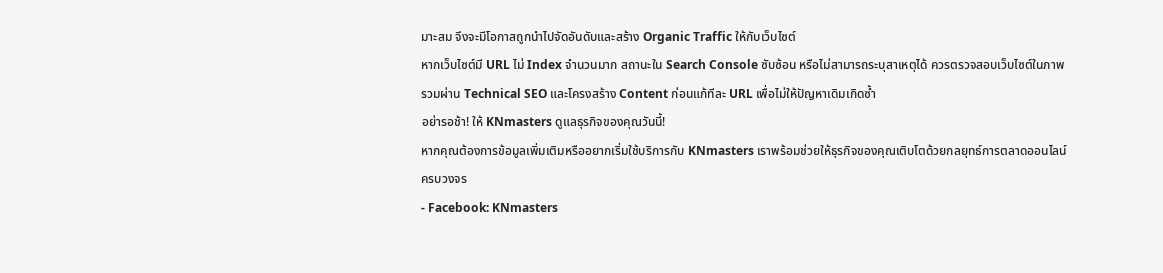มาะสม จึงจะมีโอกาสถูกนำไปจัดอันดับและสร้าง Organic Traffic ให้กับเว็บไซต์
หากเว็บไซต์มี URL ไม่ Index จำนวนมาก สถานะใน Search Console ซับซ้อน หรือไม่สามารถระบุสาเหตุได้ ควรตรวจสอบเว็บไซต์ในภาพรวมผ่าน Technical SEO และโครงสร้าง Content ก่อนแก้ทีละ URL เพื่อไม่ให้ปัญหาเดิมเกิดซ้ำ
อย่ารอช้า! ให้ KNmasters ดูแลธุรกิจของคุณวันนี้!
หากคุณต้องการข้อมูลเพิ่มเติมหรืออยากเริ่มใช้บริการกับ KNmasters เราพร้อมช่วยให้ธุรกิจของคุณเติบโตด้วยกลยุทธ์การตลาดออนไลน์ครบวงจร
- Facebook: KNmasters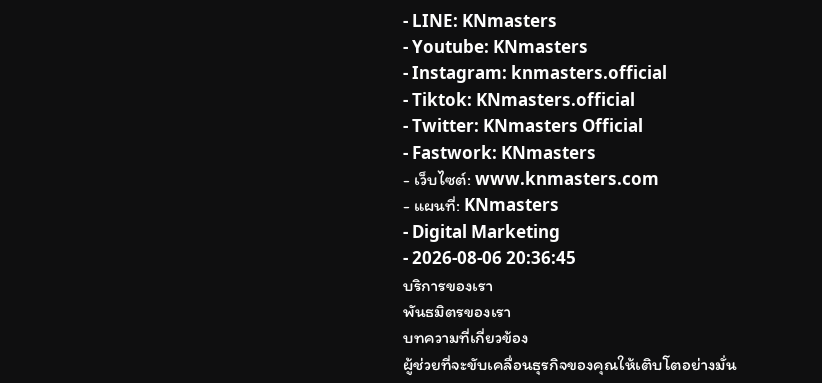- LINE: KNmasters
- Youtube: KNmasters
- Instagram: knmasters.official
- Tiktok: KNmasters.official
- Twitter: KNmasters Official
- Fastwork: KNmasters
- เว็บไซต์: www.knmasters.com
- แผนที่: KNmasters
- Digital Marketing
- 2026-08-06 20:36:45
บริการของเรา
พันธมิตรของเรา
บทความที่เกี่ยวข้อง
ผู้ช่วยที่จะขับเคลื่อนธุรกิจของคุณให้เติบโตอย่างมั่น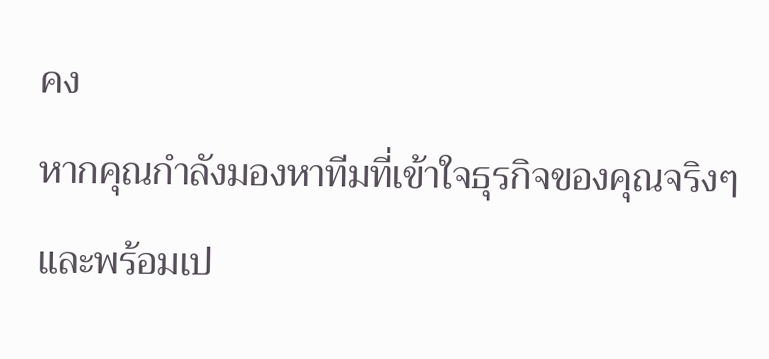คง
หากคุณกำลังมองหาทีมที่เข้าใจธุรกิจของคุณจริงๆ และพร้อมเป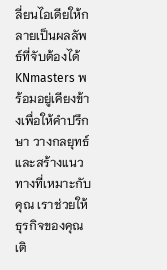ลี่ยนไอเดียให้กลายเป็นผลลัพธ์ที่จับต้องได้ KNmasters พร้อมอยู่เคียงข้างเพื่อให้คำปรึกษา วางกลยุทธ์ และสร้างแนวทางที่เหมาะกับคุณ เราช่วยให้ธุรกิจของคุณเติ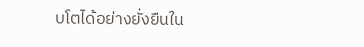บโตได้อย่างยั่งยืนใน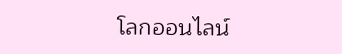โลกออนไลน์